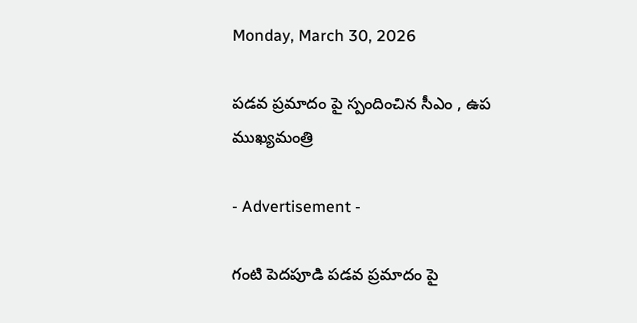Monday, March 30, 2026

పడవ ప్రమాదం పై స్పందించిన సీఎం , ఉప ముఖ్యమంత్రి

- Advertisement -

గంటి పెదపూడి పడవ ప్రమాదం పై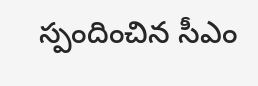స్పందించిన సీఎం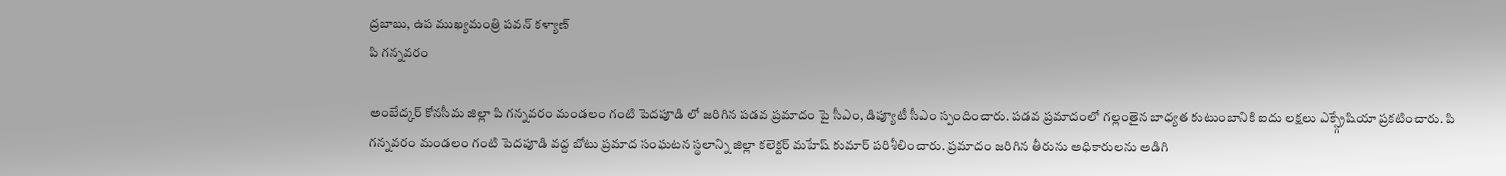ద్రబాబు, ఉప ముఖ్యమంత్రి పవన్ కళ్యాణ్
పి గన్నవరం

అంబేద్కర్ కోనసీమ జిల్లా పి గన్నవరం మండలం గంటి పెదపూడి లో జరిగిన పడవ ప్రమాదం పై సీఎం, డిప్యూటీ సీఎం స్పందించారు. పడవ ప్రమాదంలో గల్లంతైన బాధ్యత కుటుంబానికి ఐదు లక్షలు ఎక్స్గ్రేషియా ప్రకటించారు. పి గన్నవరం మండలం గంటి పెదపూడి వద్ద బోటు ప్రమాద సంఘటన స్థలాన్ని జిల్లా కలెక్టర్ మహేష్ కుమార్ పరిశీలించారు. ప్రమాదం జరిగిన తీరును అధికారులను అడిగి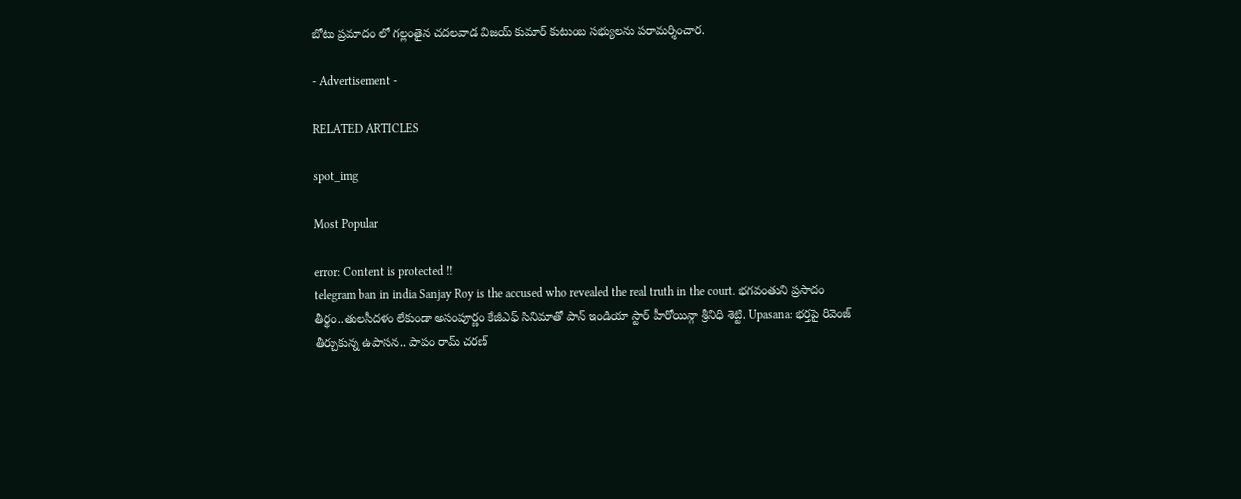బోటు ప్రమాదం లో గల్లంతైన చదలవాడ విజయ్ కుమార్ కుటుంబ సభ్యులను పరామర్శించార.

- Advertisement -

RELATED ARTICLES

spot_img

Most Popular

error: Content is protected !!
telegram ban in india Sanjay Roy is the accused who revealed the real truth in the court. భగవంతుని ప్రసాదం తీర్థం..తులసీదళం లేకుండా అసంపూర్ణం కేజీఎఫ్ సినిమాతో పాన్ ఇండియా స్టార్ హీరోయిన్గా శ్రీనిధి శెట్టి. Upasana: భర్తపై రివెంజ్ తీర్చుకున్న ఉపాసన.. పాపం రామ్ చరణ్